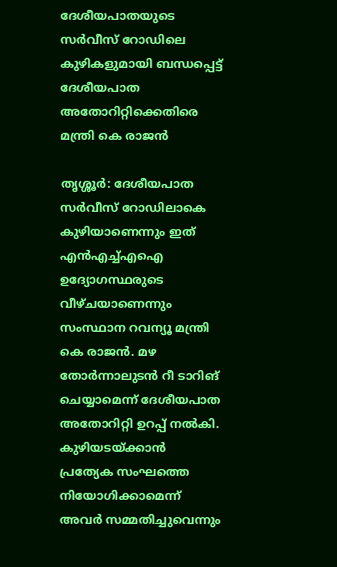ദേശീയപാതയുടെ സർവീസ് റോഡിലെ കുഴികളുമായി ബന്ധപ്പെട്ട് ദേശീയപാത അതോറിറ്റിക്കെതിരെ മന്ത്രി കെ രാജൻ

തൃശ്ശൂർ: ദേശീയപാത സർവീസ് റോഡിലാകെ കുഴിയാണെന്നും ഇത് എൻഎച്ച്എഐ ഉദ്യോഗസ്ഥരുടെ വീഴ്‌ചയാണെന്നും സംസ്ഥാന റവന്യൂ മന്ത്രി കെ രാജൻ. മഴ തോർന്നാലുടൻ റീ ടാറിങ് ചെയ്യാമെന്ന് ദേശീയപാത അതോറിറ്റി ഉറപ്പ് നൽകി. കുഴിയടയ്ക്കാൻ പ്രത്യേക സംഘത്തെ നിയോഗിക്കാമെന്ന് അവർ സമ്മതിച്ചുവെന്നും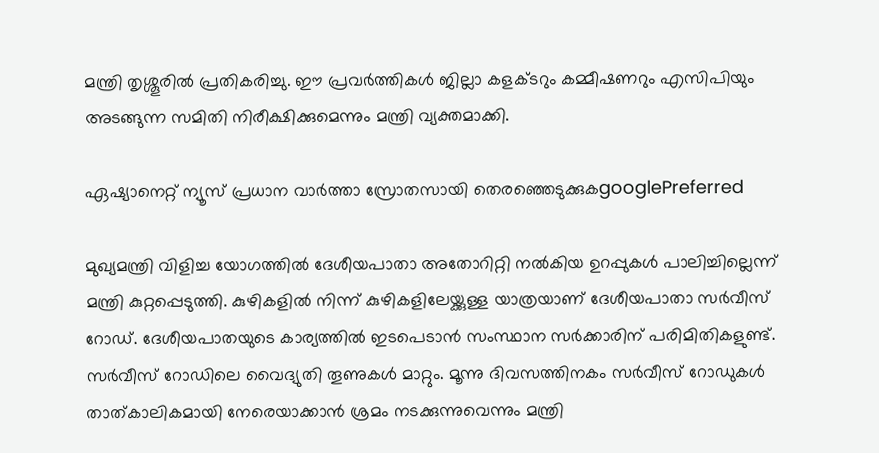മന്ത്രി തൃശ്ശൂരിൽ പ്രതികരിച്ചു. ഈ പ്രവർത്തികൾ ജില്ലാ കളക്ടറും കമ്മീഷണറും എസിപിയും അടങ്ങുന്ന സമിതി നിരീക്ഷിക്കുമെന്നും മന്ത്രി വ്യക്തമാക്കി.

ഏഷ്യാനെറ്റ് ന്യൂസ് പ്രധാന വാർത്താ സ്രോതസായി തെരഞ്ഞെടുക്കുകgooglePreferred

മുഖ്യമന്ത്രി വിളിച്ച യോഗത്തിൽ ദേശീയപാതാ അതോറിറ്റി നൽകിയ ഉറപ്പുകൾ പാലിച്ചില്ലെന്ന് മന്ത്രി കുറ്റപ്പെടുത്തി. കുഴികളിൽ നിന്ന് കുഴികളിലേയ്ക്കുള്ള യാത്രയാണ് ദേശീയപാതാ സർവീസ് റോഡ്. ദേശീയപാതയുടെ കാര്യത്തിൽ ഇടപെടാൻ സംസ്ഥാന സർക്കാരിന് പരിമിതികളുണ്ട്. സർവീസ് റോഡിലെ വൈദ്യുതി തൂണുകൾ മാറ്റും. മൂന്നു ദിവസത്തിനകം സർവീസ് റോഡുകൾ താത്കാലികമായി നേരെയാക്കാൻ ശ്രമം നടക്കുന്നുവെന്നും മന്ത്രി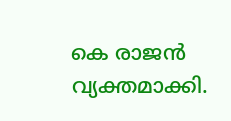കെ രാജൻ വ്യക്തമാക്കി.